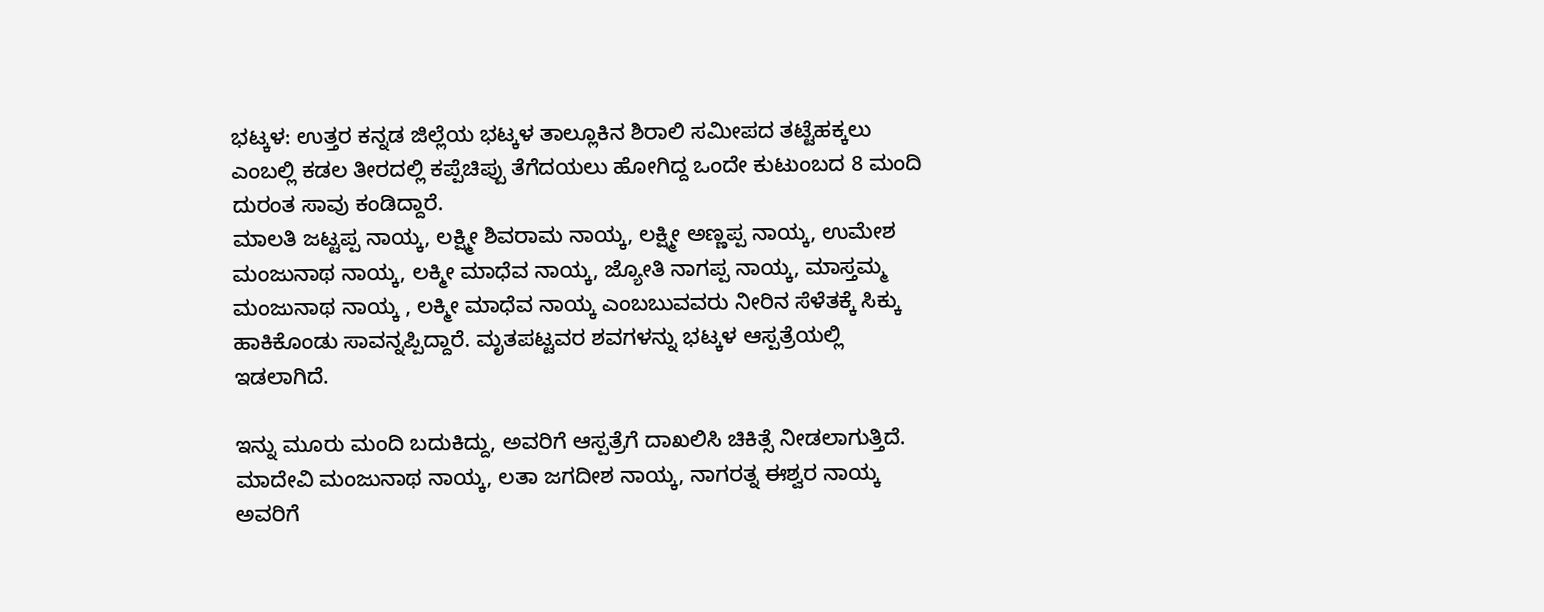ಭಟ್ಕಳ: ಉತ್ತರ ಕನ್ನಡ ಜಿಲ್ಲೆಯ ಭಟ್ಕಳ ತಾಲ್ಲೂಕಿನ ಶಿರಾಲಿ ಸಮೀಪದ ತಟ್ಟೆಹಕ್ಕಲು ಎಂಬಲ್ಲಿ ಕಡಲ ತೀರದಲ್ಲಿ ಕಪ್ಪೆಚಿಪ್ಪು ತೆಗೆದಯಲು ಹೋಗಿದ್ದ ಒಂದೇ ಕುಟುಂಬದ 8 ಮಂದಿ ದುರಂತ ಸಾವು ಕಂಡಿದ್ದಾರೆ.
ಮಾಲತಿ ಜಟ್ಟಪ್ಪ ನಾಯ್ಕ, ಲಕ್ಷ್ಮೀ ಶಿವರಾಮ ನಾಯ್ಕ, ಲಕ್ಷ್ಮೀ ಅಣ್ಣಪ್ಪ ನಾಯ್ಕ, ಉಮೇಶ ಮಂಜುನಾಥ ನಾಯ್ಕ, ಲಕ್ಮೀ ಮಾಧೆವ ನಾಯ್ಕ, ಜ್ಯೋತಿ ನಾಗಪ್ಪ ನಾಯ್ಕ, ಮಾಸ್ತಮ್ಮ ಮಂಜುನಾಥ ನಾಯ್ಕ , ಲಕ್ಮೀ ಮಾಧೆವ ನಾಯ್ಕ ಎಂಬಬುವವರು ನೀರಿನ ಸೆಳೆತಕ್ಕೆ ಸಿಕ್ಕು ಹಾಕಿಕೊಂಡು ಸಾವನ್ನಪ್ಪಿದ್ದಾರೆ. ಮೃತಪಟ್ಟವರ ಶವಗಳನ್ನು ಭಟ್ಕಳ ಆಸ್ಪತ್ರೆಯಲ್ಲಿ ಇಡಲಾಗಿದೆ.

ಇನ್ನು ಮೂರು ಮಂದಿ ಬದುಕಿದ್ದು, ಅವರಿಗೆ ಆಸ್ಪತ್ರೆಗೆ ದಾಖಲಿಸಿ ಚಿಕಿತ್ಸೆ ನೀಡಲಾಗುತ್ತಿದೆ. ಮಾದೇವಿ ಮಂಜುನಾಥ ನಾಯ್ಕ, ಲತಾ ಜಗದೀಶ ನಾಯ್ಕ, ನಾಗರತ್ನ ಈಶ್ವರ ನಾಯ್ಕ ಅವರಿಗೆ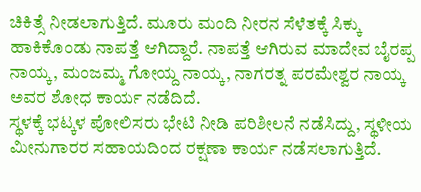ಚಿಕಿತ್ಸೆ ನೀಡಲಾಗುತ್ತಿದೆ. ಮೂರು ಮಂದಿ ನೀರನ ಸೆಳೆತಕ್ಕೆ ಸಿಕ್ಕು ಹಾಕಿಕೊಂಡು ನಾಪತ್ತೆ ಆಗಿದ್ದಾರೆ. ನಾಪತ್ತೆ ಆಗಿರುವ ಮಾದೇವ ಬೈರಪ್ಪ ನಾಯ್ಕ, ಮಂಜಮ್ಮ ಗೋಯ್ದ ನಾಯ್ಕ, ನಾಗರತ್ನ ಪರಮೇಶ್ವರ ನಾಯ್ಕ ಅವರ ಶೋಧ ಕಾರ್ಯ ನಡೆದಿದೆ.
ಸ್ಥಳಕ್ಕೆ ಭಟ್ಕಳ ಪೋಲಿಸರು ಭೇಟಿ ನೀಡಿ ಪರಿಶೀಲನೆ ನಡೆಸಿದ್ದು, ಸ್ಥಳೀಯ ಮೀನುಗಾರರ ಸಹಾಯದಿಂದ ರಕ್ಷಣಾ ಕಾರ್ಯ ನಡೆಸಲಾಗುತ್ತಿದೆ.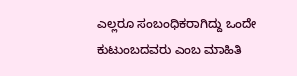ಎಲ್ಲರೂ ಸಂಬಂಧಿಕರಾಗಿದ್ದು ಒಂದೇ ಕುಟುಂಬದವರು ಎಂಬ ಮಾಹಿತಿ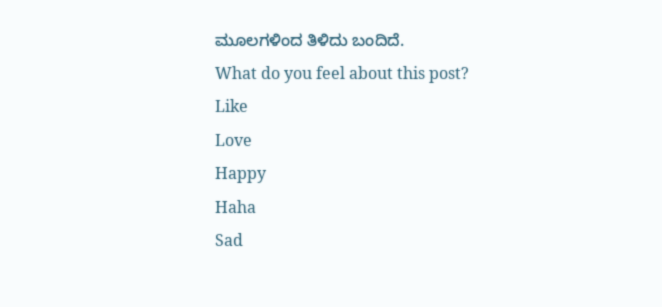ಮೂಲಗಳಿಂದ ತಿಳಿದು ಬಂದಿದೆ.
What do you feel about this post?
Like
Love
Happy
Haha
Sad